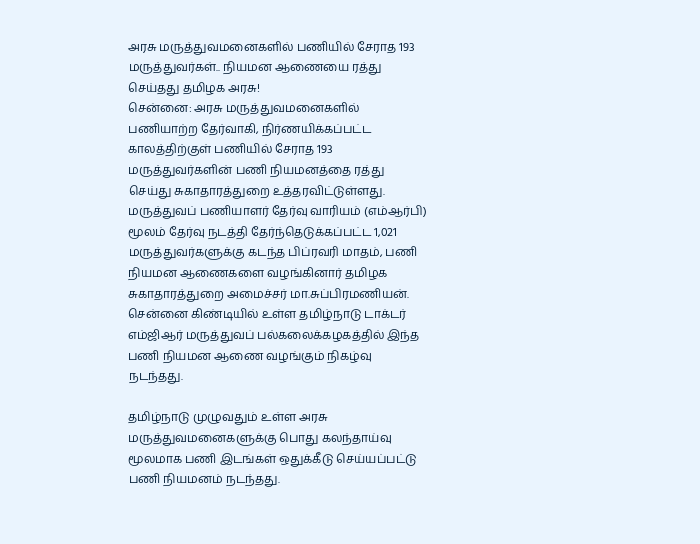அரசு மருத்துவமனைகளில் பணியில் சேராத 193 மருத்துவர்கள்.. நியமன ஆணையை ரத்து செய்தது தமிழக அரசு!
சென்னை: அரசு மருத்துவமனைகளில் பணியாற்ற தேர்வாகி, நிர்ணயிக்கப்பட்ட காலத்திற்குள் பணியில் சேராத 193 மருத்துவர்களின் பணி நியமனத்தை ரத்து செய்து சுகாதாரத்துறை உத்தரவிட்டுள்ளது.
மருத்துவப் பணியாளர் தேர்வு வாரியம் (எம்ஆர்பி) மூலம் தேர்வு நடத்தி தேர்ந்தெடுக்கப்பட்ட 1,021 மருத்துவர்களுக்கு கடந்த பிப்ரவரி மாதம், பணி நியமன ஆணைகளை வழங்கினார் தமிழக சுகாதாரத்துறை அமைச்சர் மா.சுப்பிரமணியன். சென்னை கிண்டியில் உள்ள தமிழ்நாடு டாக்டர் எம்ஜிஆர் மருத்துவப் பல்கலைக்கழகத்தில் இந்த பணி நியமன ஆணை வழங்கும் நிகழ்வு நடந்தது.

தமிழ்நாடு முழுவதும் உள்ள அரசு மருத்துவமனைகளுக்கு பொது கலந்தாய்வு மூலமாக பணி இடங்கள் ஒதுக்கீடு செய்யப்பட்டு பணி நியமனம் நடந்தது.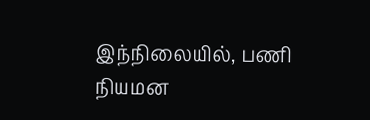இந்நிலையில், பணி நியமன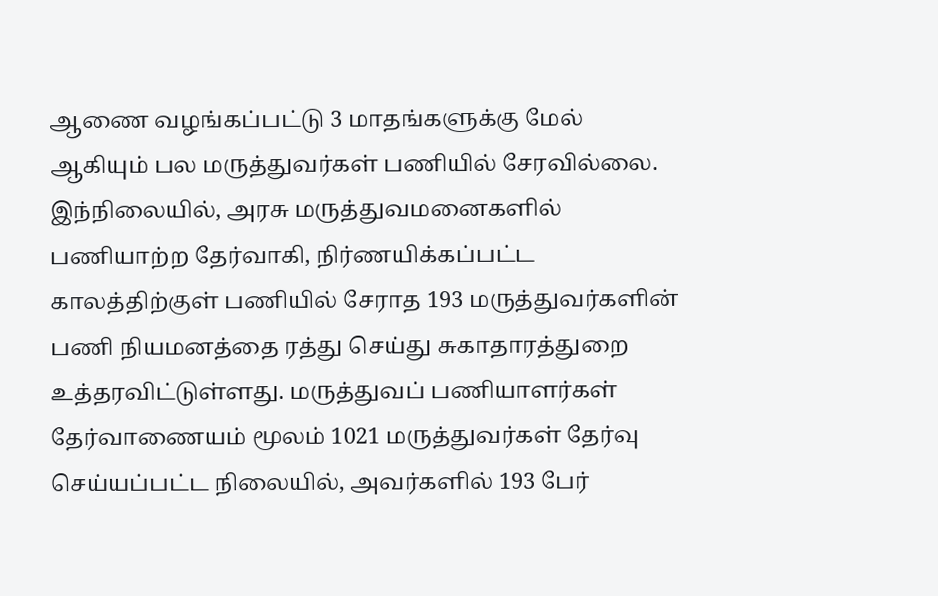ஆணை வழங்கப்பட்டு 3 மாதங்களுக்கு மேல் ஆகியும் பல மருத்துவர்கள் பணியில் சேரவில்லை.
இந்நிலையில், அரசு மருத்துவமனைகளில் பணியாற்ற தேர்வாகி, நிர்ணயிக்கப்பட்ட காலத்திற்குள் பணியில் சேராத 193 மருத்துவர்களின் பணி நியமனத்தை ரத்து செய்து சுகாதாரத்துறை உத்தரவிட்டுள்ளது. மருத்துவப் பணியாளர்கள் தேர்வாணையம் மூலம் 1021 மருத்துவர்கள் தேர்வு செய்யப்பட்ட நிலையில், அவர்களில் 193 பேர்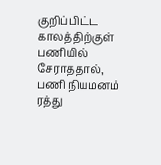குறிப்பிட்ட காலத்திற்குள் பணியில் சேராததால், பணி நியமனம் ரத்து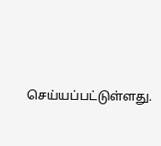செய்யப்பட்டுள்ளது.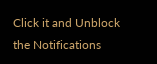Click it and Unblock the Notifications